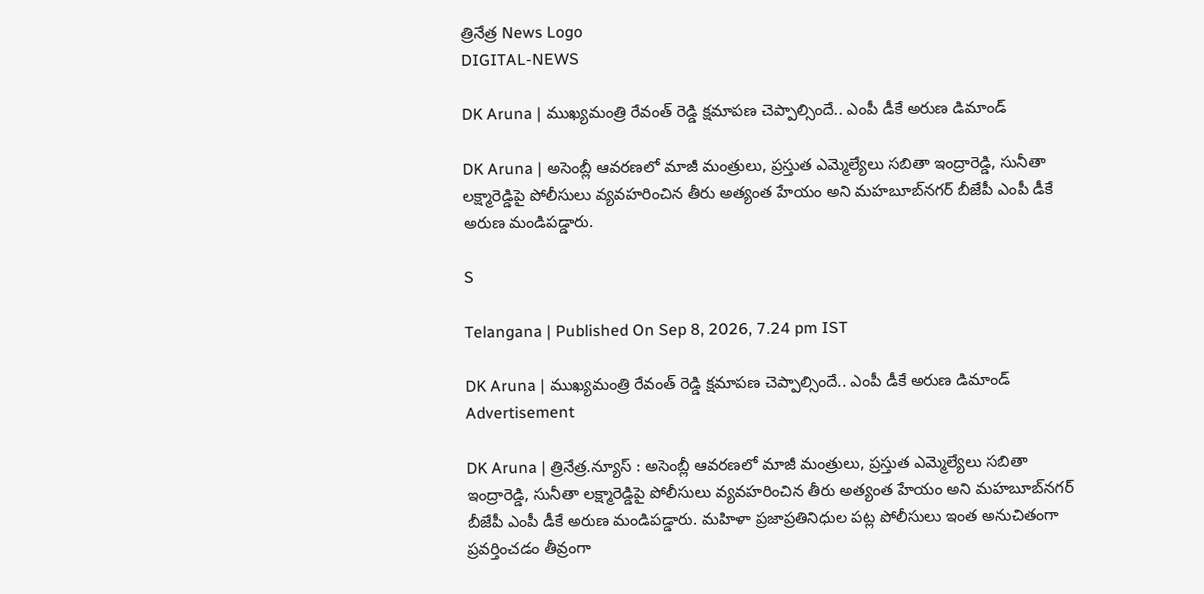త్రినేత్ర News Logo
DIGITAL-NEWS

DK Aruna | ముఖ్య‌మంత్రి రేవంత్ రెడ్డి క్ష‌మాప‌ణ చెప్పాల్సిందే.. ఎంపీ డీకే అరుణ డిమాండ్

DK Aruna | అసెంబ్లీ ఆవరణలో మాజీ మంత్రులు, ప్రస్తుత ఎమ్మెల్యేలు సబితా ఇంద్రారెడ్డి, సునీతా లక్ష్మారెడ్డిపై పోలీసులు వ్యవహరించిన తీరు అత్యంత హేయం అని మ‌హ‌బూబ్‌న‌గ‌ర్ బీజేపీ ఎంపీ డీకే అరుణ మండిప‌డ్డారు.

S

Telangana | Published On Sep 8, 2026, 7.24 pm IST

DK Aruna | ముఖ్య‌మంత్రి రేవంత్ రెడ్డి క్ష‌మాప‌ణ చెప్పాల్సిందే.. ఎంపీ డీకే అరుణ డిమాండ్
Advertisement

DK Aruna | త్రినేత్ర‌.న్యూస్ : అసెంబ్లీ ఆవరణలో మాజీ మంత్రులు, ప్రస్తుత ఎమ్మెల్యేలు సబితా ఇంద్రారెడ్డి, సునీతా లక్ష్మారెడ్డిపై పోలీసులు వ్యవహరించిన తీరు అత్యంత హేయం అని మ‌హ‌బూబ్‌న‌గ‌ర్ బీజేపీ ఎంపీ డీకే అరుణ మండిప‌డ్డారు. మహిళా ప్రజాప్రతినిధుల పట్ల పోలీసులు ఇంత అనుచితంగా ప్రవర్తించడం తీవ్రంగా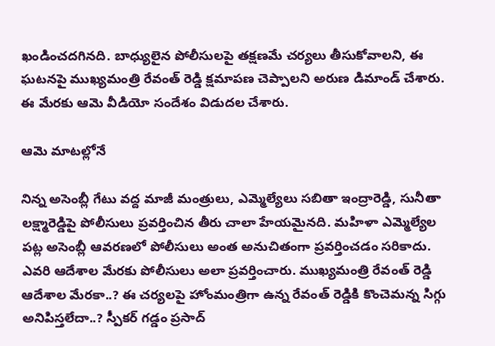ఖండించదగినది. బాధ్యులైన పోలీసులపై తక్షణమే చర్యలు తీసుకోవాలని, ఈ ఘటనపై ముఖ్యమంత్రి రేవంత్ రెడ్డి క్ష‌మాప‌ణ చెప్పాలని అరుణ డిమాండ్ చేశారు. ఈ మేర‌కు ఆమె వీడియో సందేశం విడుద‌ల చేశారు.

ఆమె మాటల్లోనే

నిన్న అసెంబ్లీ గేటు వ‌ద్ద మాజీ మంత్రులు, ఎమ్మెల్యేలు స‌బితా ఇంద్రారెడ్డి, సునీతా ల‌క్ష్మారెడ్డిపై పోలీసులు ప్ర‌వ‌ర్తించిన తీరు చాలా హేయ‌మైన‌ది. మ‌హిళా ఎమ్మెల్యేల ప‌ట్ల అసెంబ్లీ ఆవ‌ర‌ణ‌లో పోలీసులు అంత అనుచితంగా ప్ర‌వ‌ర్తించ‌డం స‌రికాదు. ఎవ‌రి ఆదేశాల మేర‌కు పోలీసులు అలా ప్ర‌వ‌ర్తించారు. ముఖ్య‌మంత్రి రేవంత్ రెడ్డి ఆదేశాల మేర‌కా..? ఈ చ‌ర్య‌ల‌పై హోంమంత్రిగా ఉన్న రేవంత్ రెడ్డికి కొంచెమ‌న్న సిగ్గు అనిపిస్త‌లేదా..? స్పీక‌ర్ గ‌డ్డం ప్ర‌సాద్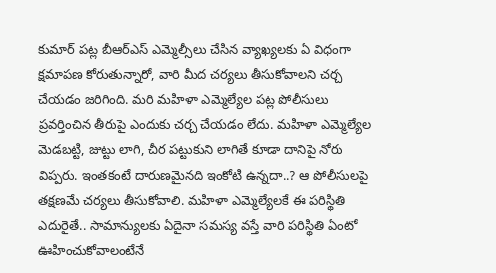కుమార్ ప‌ట్ల బీఆర్ఎస్ ఎమ్మెల్సీలు చేసిన వ్యాఖ్య‌ల‌కు ఏ విధంగా క్ష‌మాప‌ణ కోరుతున్నారో, వారి మీద చ‌ర్య‌లు తీసుకోవాల‌ని చ‌ర్చ చేయ‌డం జ‌రిగింది. మ‌రి మ‌హిళా ఎమ్మెల్యేల ప‌ట్ల పోలీసులు ప్ర‌వ‌ర్తించిన తీరుపై ఎందుకు చర్చ చేయ‌డం లేదు. మ‌హిళా ఎమ్మెల్యేల మెడ‌బ‌ట్టి, జుట్టు లాగి, చీర ప‌ట్టుకుని లాగితే కూడా దానిపై నోరు విప్ప‌రు. ఇంత‌కంటే దారుణ‌మైన‌ది ఇంకోటి ఉన్న‌దా..? ఆ పోలీసుల‌పై త‌క్ష‌ణ‌మే చ‌ర్య‌లు తీసుకోవాలి. మ‌హిళా ఎమ్మెల్యేల‌కే ఈ ప‌రిస్థితి ఎదురైతే.. సామాన్యులకు ఏదైనా స‌మ‌స్య వ‌స్తే వారి ప‌రిస్థితి ఏంటో ఊహించుకోవాలంటేనే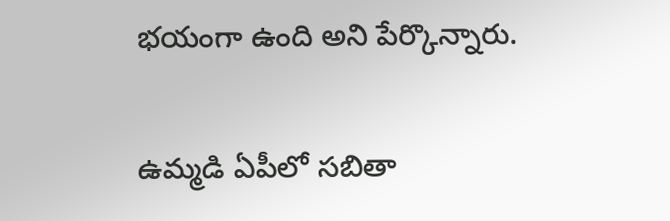భ‌యంగా ఉంది అని పేర్కొన్నారు.

ఉమ్మ‌డి ఏపీలో స‌బితా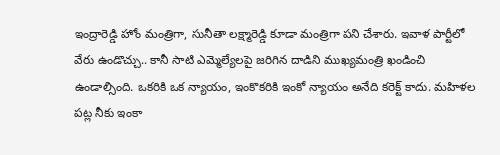ఇంద్రారెడ్డి హోం మంత్రిగా, సునీతా ల‌క్ష్మారెడ్డి కూడా మంత్రిగా ప‌ని చేశారు. ఇవాళ పార్టీలో వేరు ఉండొచ్చు.. కానీ సాటి ఎమ్మెల్యేల‌పై జ‌రిగిన దాడిని ముఖ్య‌మంత్రి ఖండించి ఉండాల్సింది. ఒక‌రికి ఒక న్యాయం, ఇంకొక‌రికి ఇంకో న్యాయం అనేది క‌రెక్ట్ కాదు. మ‌హిళల ప‌ట్ల నీకు ఇంకా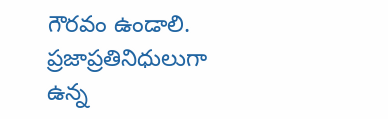గౌర‌వం ఉండాలి. ప్ర‌జాప్ర‌తినిధులుగా ఉన్న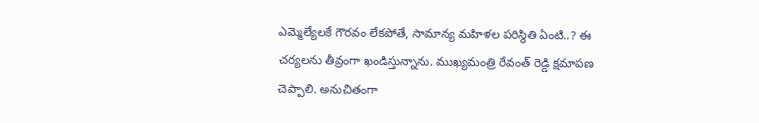ఎమ్మెల్యేల‌కే గౌర‌వం లేక‌పోతే, సామాన్య మ‌హిళ‌ల ప‌రిస్థితి ఏంటి..? ఈ చ‌ర్య‌ల‌ను తీవ్రంగా ఖండిస్తున్నాను. ముఖ్య‌మంత్రి రేవంత్ రెడ్డి క్ష‌మాప‌ణ చెప్పాలి. అనుచితంగా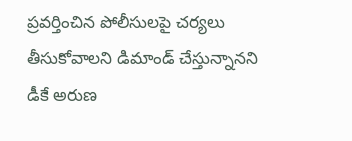ప్ర‌వ‌ర్తించిన పోలీసుల‌పై చ‌ర్య‌లు తీసుకోవాల‌ని డిమాండ్ చేస్తున్నాన‌ని డీకే అరుణ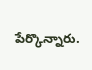పేర్కొన్నారు.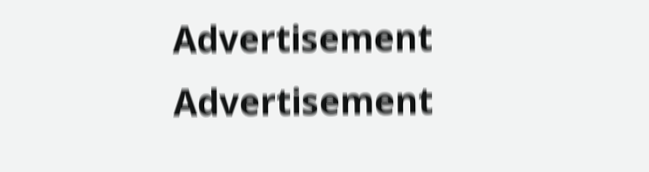Advertisement
Advertisement